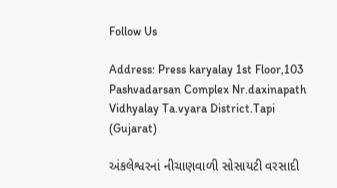Follow Us

Address: Press karyalay 1st Floor,103 Pashvadarsan Complex Nr.daxinapath Vidhyalay Ta.vyara District.Tapi (Gujarat)

અંકલેશ્વરનાં નીચાણવાળી સોસાયટી વરસાદી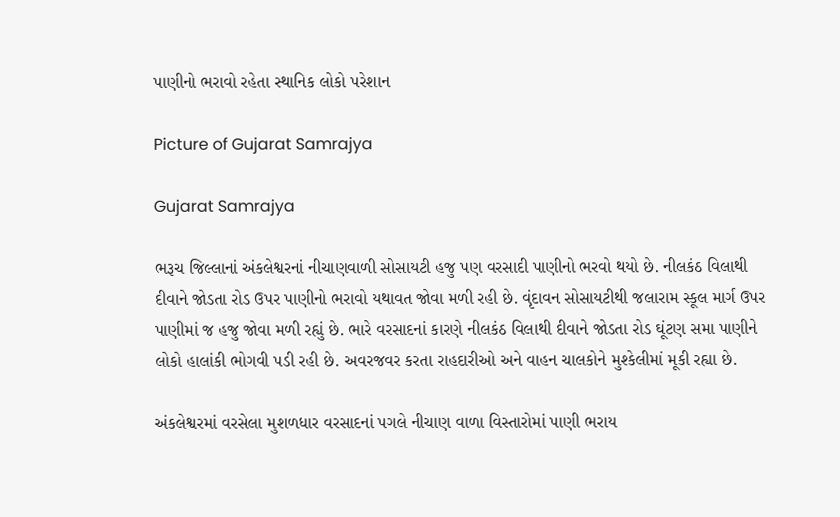પાણીનો ભરાવો રહેતા સ્થાનિક લોકો પરેશાન

Picture of Gujarat Samrajya

Gujarat Samrajya

ભરૂચ જિલ્લાનાં અંકલેશ્વરનાં નીચાણવાળી સોસાયટી હજુ પણ વરસાદી પાણીનો ભરવો થયો છે. નીલકંઠ વિલાથી દીવાને જોડતા રોડ ઉપર પાણીનો ભરાવો યથાવત જોવા મળી રહી છે. વૃંદાવન સોસાયટીથી જલારામ સ્કૂલ માર્ગ ઉપર પાણીમાં જ હજુ જોવા મળી રહ્યું છે. ભારે વરસાદનાં કારણે નીલકંઠ વિલાથી દીવાને જોડતા રોડ ઘૂંટણ સમા પાણીને લોકો હાલાંકી ભોગવી પડી રહી છે. અવરજવર કરતા રાહદારીઓ અને વાહન ચાલકોને મુશ્કેલીમાં મૂકી રહ્યા છે.

અંકલેશ્વરમાં વરસેલા મુશળધાર વરસાદનાં પગલે નીચાણ વાળા વિસ્તારોમાં પાણી ભરાય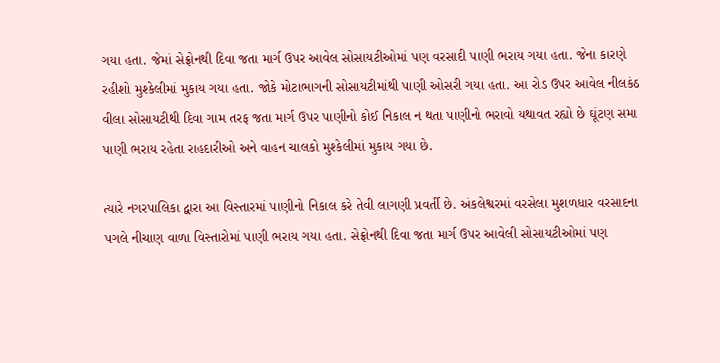ગયા હતા. જેમાં સેફ્રોનથી દિવા જતા માર્ગ ઉપર આવેલ સોસાયટીઓમાં પણ વરસાદી પાણી ભરાય ગયા હતા. જેના કારણે રહીશો મુશ્કેલીમાં મુકાય ગયા હતા. જોકે મોટાભાગની સોસાયટીમાંથી પાણી ઓસરી ગયા હતા. આ રોડ ઉપર આવેલ નીલકંઠ વીલા સોસાયટીથી દિવા ગામ તરફ જતા માર્ગ ઉપર પાણીનો કોઈ નિકાલ ન થતા પાણીનો ભરાવો યથાવત રહ્યો છે ઘૂંટણ સમા પાણી ભરાય રહેતા રાહદારીઓ અને વાહન ચાલકો મુશ્કેલીમાં મુકાય ગયા છે.

ત્યારે નગરપાલિકા દ્વારા આ વિસ્તારમાં પાણીનો નિકાલ કરે તેવી લાગણી પ્રવર્તી છે. અંકલેશ્વરમાં વરસેલા મુશળધાર વરસાદના પગલે નીચાણ વાળા વિસ્તારોમાં પાણી ભરાય ગયા હતા. સેફ્રોનથી દિવા જતા માર્ગ ઉપર આવેલી સોસાયટીઓમાં પણ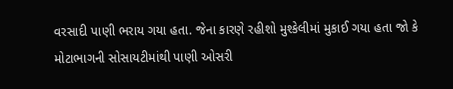વરસાદી પાણી ભરાય ગયા હતા. જેના કારણે રહીશો મુશ્કેલીમાં મુકાઈ ગયા હતા જો કે મોટાભાગની સોસાયટીમાંથી પાણી ઓસરી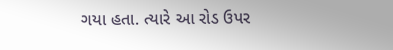ગયા હતા. ત્યારે આ રોડ ઉપર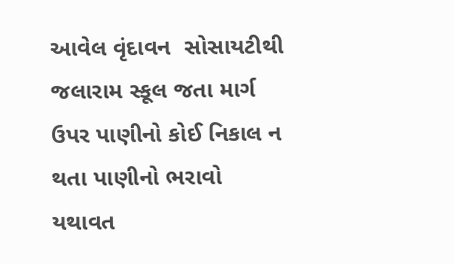આવેલ વૃંદાવન  સોસાયટીથી જલારામ સ્કૂલ જતા માર્ગ ઉપર પાણીનો કોઈ નિકાલ ન થતા પાણીનો ભરાવો યથાવત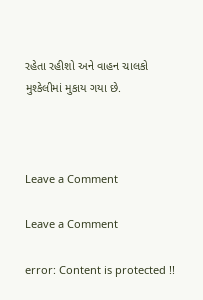રહેતા રહીશો અને વાહન ચાલકો મુશ્કેલીમાં મુકાય ગયા છે.



Leave a Comment

Leave a Comment

error: Content is protected !!